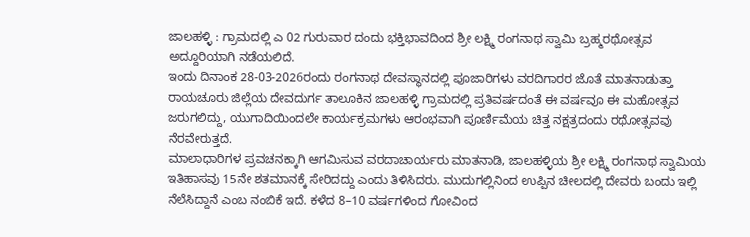ಜಾಲಹಳ್ಳಿ : ಗ್ರಾಮದಲ್ಲಿ ಎ 02 ಗುರುವಾರ ದಂದು ಭಕ್ತಿಭಾವದಿಂದ ಶ್ರೀ ಲಕ್ಷ್ಮಿ ರಂಗನಾಥ ಸ್ವಾಮಿ ಬ್ರಹ್ಮರಥೋತ್ಸವ ಅದ್ದೂರಿಯಾಗಿ ನಡೆಯಲಿದೆ.
ಇಂದು ದಿನಾಂಕ 28-03-2026ರಂದು ರಂಗನಾಥ ದೇವಸ್ಥಾನದಲ್ಲಿ ಪೂಜಾರಿಗಳು ವರದಿಗಾರರ ಜೊತೆ ಮಾತನಾಡುತ್ತಾ ರಾಯಚೂರು ಜಿಲ್ಲೆಯ ದೇವದುರ್ಗ ತಾಲೂಕಿನ ಜಾಲಹಳ್ಳಿ ಗ್ರಾಮದಲ್ಲಿ ಪ್ರತಿವರ್ಷದಂತೆ ಈ ವರ್ಷವೂ ಈ ಮಹೋತ್ಸವ ಜರುಗಲಿದ್ದು, ಯುಗಾದಿಯಿಂದಲೇ ಕಾರ್ಯಕ್ರಮಗಳು ಆರಂಭವಾಗಿ ಪೂರ್ಣಿಮೆಯ ಚಿತ್ತ ನಕ್ಷತ್ರದಂದು ರಥೋತ್ಸವವು ನೆರವೇರುತ್ತದೆ.
ಮಾಲಾಧಾರಿಗಳ ಪ್ರವಚನಕ್ಕಾಗಿ ಆಗಮಿಸುವ ವರದಾಚಾರ್ಯರು ಮಾತನಾಡಿ, ಜಾಲಹಳ್ಳಿಯ ಶ್ರೀ ಲಕ್ಷ್ಮಿ ರಂಗನಾಥ ಸ್ವಾಮಿಯ ಇತಿಹಾಸವು 15ನೇ ಶತಮಾನಕ್ಕೆ ಸೇರಿದದ್ದು ಎಂದು ತಿಳಿಸಿದರು. ಮುದುಗಲ್ಲಿನಿಂದ ಉಪ್ಪಿನ ಚೀಲದಲ್ಲಿ ದೇವರು ಬಂದು ಇಲ್ಲಿ ನೆಲೆಸಿದ್ದಾನೆ ಎಂಬ ನಂಬಿಕೆ ಇದೆ. ಕಳೆದ 8–10 ವರ್ಷಗಳಿಂದ ಗೋವಿಂದ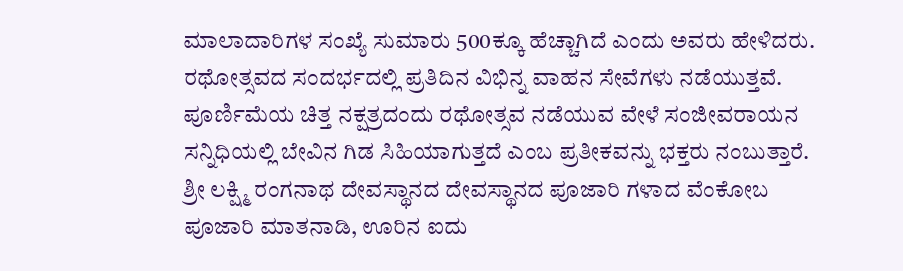ಮಾಲಾದಾರಿಗಳ ಸಂಖ್ಯೆ ಸುಮಾರು 500ಕ್ಕೂ ಹೆಚ್ಚಾಗಿದೆ ಎಂದು ಅವರು ಹೇಳಿದರು.
ರಥೋತ್ಸವದ ಸಂದರ್ಭದಲ್ಲಿ ಪ್ರತಿದಿನ ವಿಭಿನ್ನ ವಾಹನ ಸೇವೆಗಳು ನಡೆಯುತ್ತವೆ. ಪೂರ್ಣಿಮೆಯ ಚಿತ್ತ ನಕ್ಷತ್ರದಂದು ರಥೋತ್ಸವ ನಡೆಯುವ ವೇಳೆ ಸಂಜೀವರಾಯನ ಸನ್ನಿಧಿಯಲ್ಲಿ ಬೇವಿನ ಗಿಡ ಸಿಹಿಯಾಗುತ್ತದೆ ಎಂಬ ಪ್ರತೀಕವನ್ನು ಭಕ್ತರು ನಂಬುತ್ತಾರೆ.
ಶ್ರೀ ಲಕ್ಷ್ಮಿ ರಂಗನಾಥ ದೇವಸ್ಥಾನದ ದೇವಸ್ಥಾನದ ಪೂಜಾರಿ ಗಳಾದ ವೆಂಕೋಬ ಪೂಜಾರಿ ಮಾತನಾಡಿ, ಊರಿನ ಐದು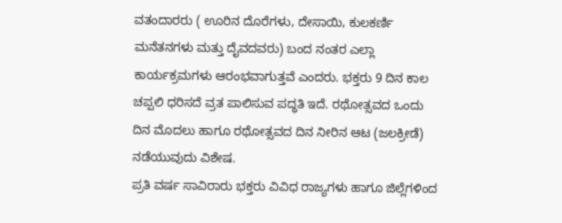ವತಂದಾರರು ( ಊರಿನ ದೊರೆಗಳು, ದೇಸಾಯಿ, ಕುಲಕರ್ಣಿ ಮನೆತನಗಳು ಮತ್ತು ದೈವದವರು) ಬಂದ ನಂತರ ಎಲ್ಲಾ ಕಾರ್ಯಕ್ರಮಗಳು ಆರಂಭವಾಗುತ್ತವೆ ಎಂದರು. ಭಕ್ತರು 9 ದಿನ ಕಾಲ ಚಪ್ಪಲಿ ಧರಿಸದೆ ವ್ರತ ಪಾಲಿಸುವ ಪದ್ಧತಿ ಇದೆ. ರಥೋತ್ಸವದ ಒಂದು ದಿನ ಮೊದಲು ಹಾಗೂ ರಥೋತ್ಸವದ ದಿನ ನೀರಿನ ಆಟ (ಜಲಕ್ರೀಡೆ) ನಡೆಯುವುದು ವಿಶೇಷ.
ಪ್ರತಿ ವರ್ಷ ಸಾವಿರಾರು ಭಕ್ತರು ವಿವಿಧ ರಾಜ್ಯಗಳು ಹಾಗೂ ಜಿಲ್ಲೆಗಳಿಂದ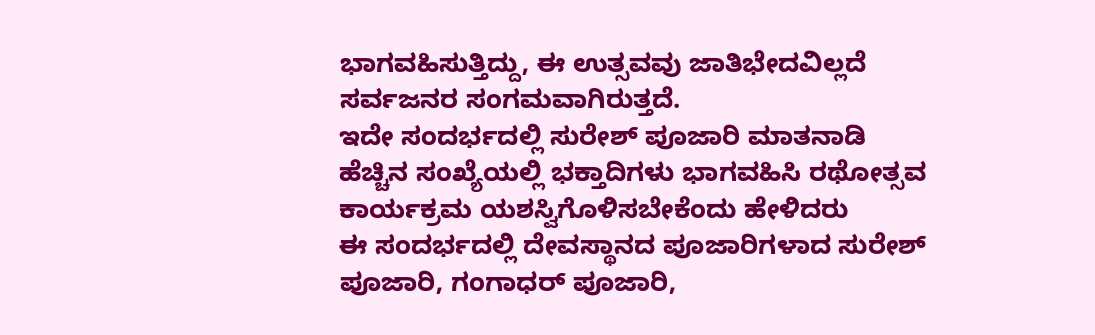ಭಾಗವಹಿಸುತ್ತಿದ್ದು, ಈ ಉತ್ಸವವು ಜಾತಿಭೇದವಿಲ್ಲದೆ ಸರ್ವಜನರ ಸಂಗಮವಾಗಿರುತ್ತದೆ.
ಇದೇ ಸಂದರ್ಭದಲ್ಲಿ ಸುರೇಶ್ ಪೂಜಾರಿ ಮಾತನಾಡಿ
ಹೆಚ್ಚಿನ ಸಂಖ್ಯೆಯಲ್ಲಿ ಭಕ್ತಾದಿಗಳು ಭಾಗವಹಿಸಿ ರಥೋತ್ಸವ ಕಾರ್ಯಕ್ರಮ ಯಶಸ್ವಿಗೊಳಿಸಬೇಕೆಂದು ಹೇಳಿದರು
ಈ ಸಂದರ್ಭದಲ್ಲಿ ದೇವಸ್ಥಾನದ ಪೂಜಾರಿಗಳಾದ ಸುರೇಶ್ ಪೂಜಾರಿ, ಗಂಗಾಧರ್ ಪೂಜಾರಿ,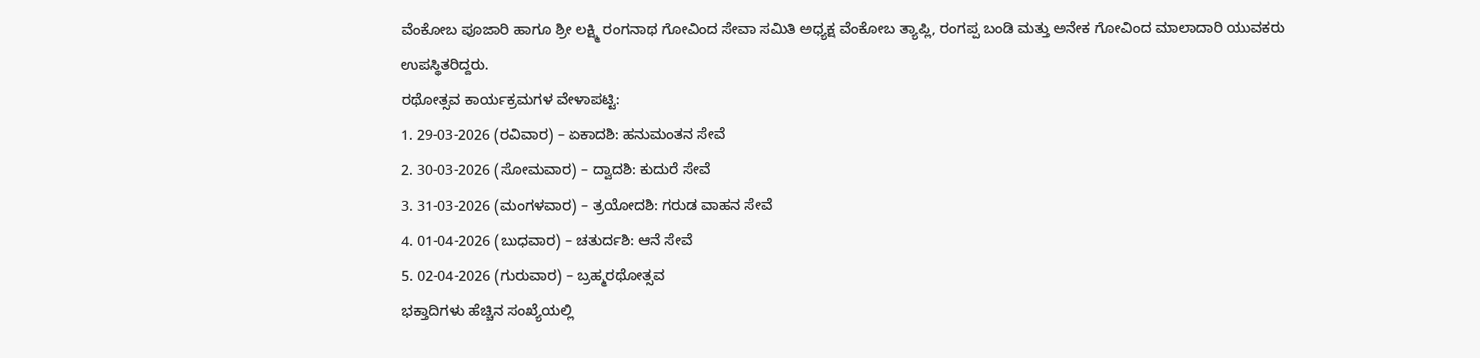ವೆಂಕೋಬ ಪೂಜಾರಿ ಹಾಗೂ ಶ್ರೀ ಲಕ್ಷ್ಮಿ ರಂಗನಾಥ ಗೋವಿಂದ ಸೇವಾ ಸಮಿತಿ ಅಧ್ಯಕ್ಷ ವೆಂಕೋಬ ತ್ಯಾಪ್ಲಿ, ರಂಗಪ್ಪ ಬಂಡಿ ಮತ್ತು ಅನೇಕ ಗೋವಿಂದ ಮಾಲಾದಾರಿ ಯುವಕರು ಉಪಸ್ಥಿತರಿದ್ದರು.
ರಥೋತ್ಸವ ಕಾರ್ಯಕ್ರಮಗಳ ವೇಳಾಪಟ್ಟಿ:
1. 29-03-2026 (ರವಿವಾರ) – ಏಕಾದಶಿ: ಹನುಮಂತನ ಸೇವೆ
2. 30-03-2026 (ಸೋಮವಾರ) – ದ್ವಾದಶಿ: ಕುದುರೆ ಸೇವೆ
3. 31-03-2026 (ಮಂಗಳವಾರ) – ತ್ರಯೋದಶಿ: ಗರುಡ ವಾಹನ ಸೇವೆ
4. 01-04-2026 (ಬುಧವಾರ) – ಚತುರ್ದಶಿ: ಆನೆ ಸೇವೆ
5. 02-04-2026 (ಗುರುವಾರ) – ಬ್ರಹ್ಮರಥೋತ್ಸವ
ಭಕ್ತಾದಿಗಳು ಹೆಚ್ಚಿನ ಸಂಖ್ಯೆಯಲ್ಲಿ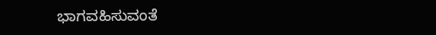ಭಾಗವಹಿಸುವಂತೆ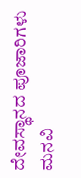ದೇವಸ್ಥಾನದ ಪೂಜಾರಿಗಳು ಮನವಿ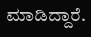ಮಾಡಿದ್ದಾರೆ.